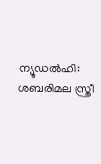ന്യൂഡൽഹി: ശബരിമല സ്ത്രീ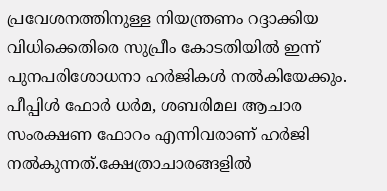പ്രവേശനത്തിനുള്ള നിയന്ത്രണം റദ്ദാക്കിയ വിധിക്കെതിരെ സുപ്രീം കോടതിയിൽ ഇന്ന് പുനപരിശോധനാ ഹർജികൾ നൽകിയേക്കും. പീപ്പിൾ ഫോർ ധർമ, ശബരിമല ആചാര സംരക്ഷണ ഫോറം എന്നിവരാണ് ഹർജി നൽകുന്നത്.ക്ഷേത്രാചാരങ്ങളിൽ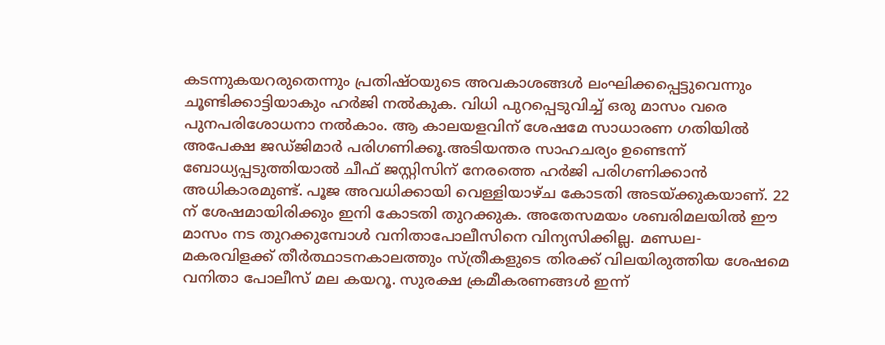കടന്നുകയറരുതെന്നും പ്രതിഷ്ഠയുടെ അവകാശങ്ങൾ ലംഘിക്കപ്പെട്ടുവെന്നും ചൂണ്ടിക്കാട്ടിയാകും ഹർജി നൽകുക. വിധി പുറപ്പെടുവിച്ച് ഒരു മാസം വരെ പുനപരിശോധനാ നൽകാം. ആ കാലയളവിന് ശേഷമേ സാധാരണ ഗതിയിൽ അപേക്ഷ ജഡ്ജിമാർ പരിഗണിക്കൂ.അടിയന്തര സാഹചര്യം ഉണ്ടെന്ന് ബോധ്യപ്പടുത്തിയാൽ ചീഫ് ജസ്റ്റിസിന് നേരത്തെ ഹർജി പരിഗണിക്കാൻ അധികാരമുണ്ട്. പൂജ അവധിക്കായി വെള്ളിയാഴ്ച കോടതി അടയ്ക്കുകയാണ്. 22 ന് ശേഷമായിരിക്കും ഇനി കോടതി തുറക്കുക. അതേസമയം ശബരിമലയിൽ ഈ മാസം നട തുറക്കുമ്പോൾ വനിതാപോലീസിനെ വിന്യസിക്കില്ല. മണ്ഡല-മകരവിളക്ക് തീർത്ഥാടനകാലത്തും സ്ത്രീകളുടെ തിരക്ക് വിലയിരുത്തിയ ശേഷമെ വനിതാ പോലീസ് മല കയറൂ. സുരക്ഷ ക്രമീകരണങ്ങൾ ഇന്ന്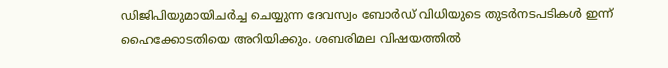ഡിജിപിയുമായിചർച്ച ചെയ്യുന്ന ദേവസ്വം ബോർഡ് വിധിയുടെ തുടർനടപടികൾ ഇന്ന് ഹൈക്കോടതിയെ അറിയിക്കും. ശബരിമല വിഷയത്തിൽ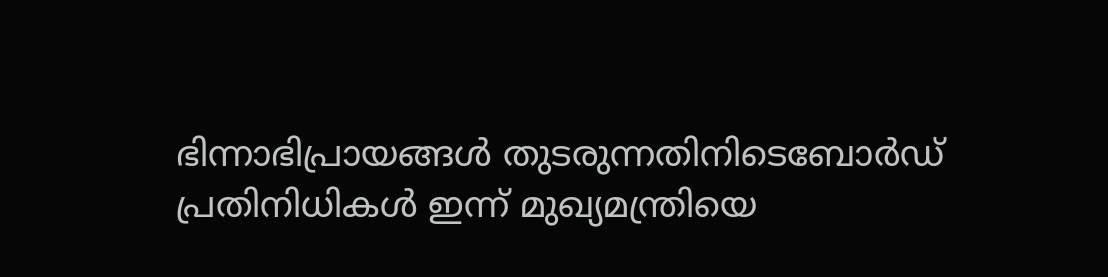ഭിന്നാഭിപ്രായങ്ങൾ തുടരുന്നതിനിടെബോർഡ് പ്രതിനിധികൾ ഇന്ന് മുഖ്യമന്ത്രിയെ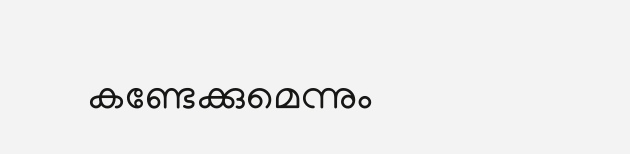കണ്ടേക്കുമെന്നും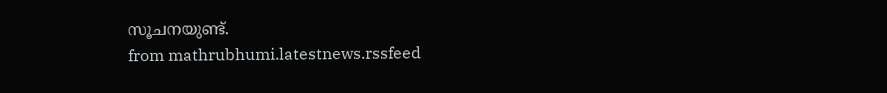സൂചനയുണ്ട്.
from mathrubhumi.latestnews.rssfeed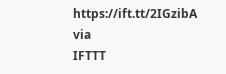https://ift.tt/2IGzibA
via
IFTTT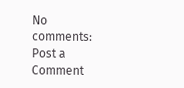No comments:
Post a Comment